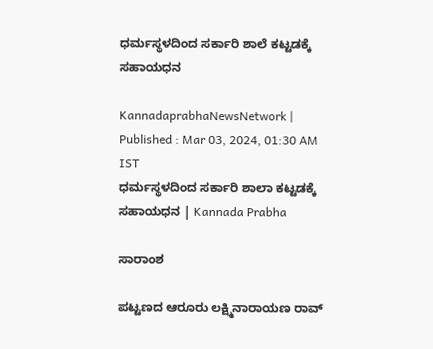ಧರ್ಮಸ್ಥಳದಿಂದ ಸರ್ಕಾರಿ ಶಾಲೆ ಕಟ್ಟಡಕ್ಕೆ ಸಹಾಯಧನ

KannadaprabhaNewsNetwork |
Published : Mar 03, 2024, 01:30 AM IST
ಧರ್ಮಸ್ಥಳದಿಂದ ಸರ್ಕಾರಿ ಶಾಲಾ ಕಟ್ಟಡಕ್ಕೆ ಸಹಾಯಧನ | Kannada Prabha

ಸಾರಾಂಶ

ಪಟ್ಟಣದ ಆರೂರು ಲಕ್ಷ್ಮಿನಾರಾಯಣ ರಾವ್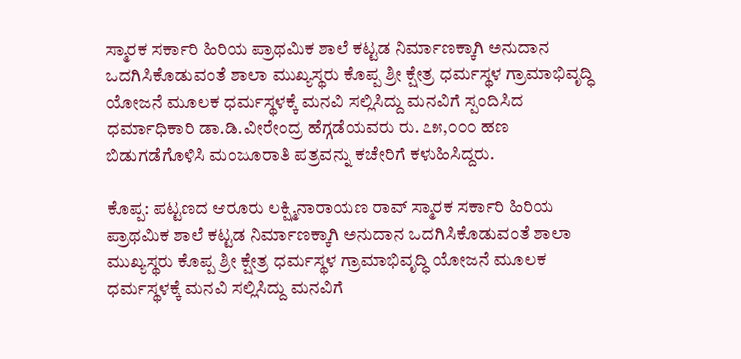ಸ್ಮಾರಕ ಸರ್ಕಾರಿ ಹಿರಿಯ ಪ್ರಾಥಮಿಕ ಶಾಲೆ ಕಟ್ಟಡ ನಿರ್ಮಾಣಕ್ಕಾಗಿ ಅನುದಾನ ಒದಗಿಸಿಕೊಡುವಂತೆ ಶಾಲಾ ಮುಖ್ಯಸ್ಥರು ಕೊಪ್ಪ ಶ್ರೀ ಕ್ಷೇತ್ರ ಧರ್ಮಸ್ಥಳ ಗ್ರಾಮಾಭಿವೃದ್ಧಿ ಯೋಜನೆ ಮೂಲಕ ಧರ್ಮಸ್ಥಳಕ್ಕೆ ಮನವಿ ಸಲ್ಲಿಸಿದ್ದು ಮನವಿಗೆ ಸ್ಪಂದಿಸಿದ ಧರ್ಮಾಧಿಕಾರಿ ಡಾ.ಡಿ.ವೀರೇಂದ್ರ ಹೆಗ್ಗಡೆಯವರು ರು. ೭೫,೦೦೦ ಹಣ ಬಿಡುಗಡೆಗೊಳಿಸಿ ಮಂಜೂರಾತಿ ಪತ್ರವನ್ನು ಕಚೇರಿಗೆ ಕಳುಹಿಸಿದ್ದರು.

ಕೊಪ್ಪ: ಪಟ್ಟಣದ ಆರೂರು ಲಕ್ಷ್ಮಿನಾರಾಯಣ ರಾವ್ ಸ್ಮಾರಕ ಸರ್ಕಾರಿ ಹಿರಿಯ ಪ್ರಾಥಮಿಕ ಶಾಲೆ ಕಟ್ಟಡ ನಿರ್ಮಾಣಕ್ಕಾಗಿ ಅನುದಾನ ಒದಗಿಸಿಕೊಡುವಂತೆ ಶಾಲಾ ಮುಖ್ಯಸ್ಥರು ಕೊಪ್ಪ ಶ್ರೀ ಕ್ಷೇತ್ರ ಧರ್ಮಸ್ಥಳ ಗ್ರಾಮಾಭಿವೃದ್ಧಿ ಯೋಜನೆ ಮೂಲಕ ಧರ್ಮಸ್ಥಳಕ್ಕೆ ಮನವಿ ಸಲ್ಲಿಸಿದ್ದು ಮನವಿಗೆ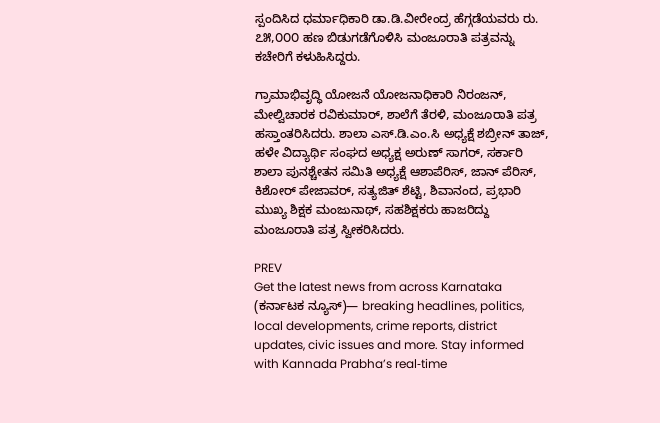ಸ್ಪಂದಿಸಿದ ಧರ್ಮಾಧಿಕಾರಿ ಡಾ.ಡಿ.ವೀರೇಂದ್ರ ಹೆಗ್ಗಡೆಯವರು ರು. ೭೫,೦೦೦ ಹಣ ಬಿಡುಗಡೆಗೊಳಿಸಿ ಮಂಜೂರಾತಿ ಪತ್ರವನ್ನು ಕಚೇರಿಗೆ ಕಳುಹಿಸಿದ್ದರು.

ಗ್ರಾಮಾಭಿವೃದ್ಧಿ ಯೋಜನೆ ಯೋಜನಾಧಿಕಾರಿ ನಿರಂಜನ್, ಮೇಲ್ವಿಚಾರಕ ರವಿಕುಮಾರ್, ಶಾಲೆಗೆ ತೆರಳಿ, ಮಂಜೂರಾತಿ ಪತ್ರ ಹಸ್ತಾಂತರಿಸಿದರು. ಶಾಲಾ ಎಸ್.ಡಿ.ಎಂ.ಸಿ ಅಧ್ಯಕ್ಷೆ ಶಬ್ರೀನ್ ತಾಜ್, ಹಳೇ ವಿದ್ಯಾರ್ಥಿ ಸಂಘದ ಅಧ್ಯಕ್ಷ ಅರುಣ್ ಸಾಗರ್, ಸರ್ಕಾರಿ ಶಾಲಾ ಪುನಶ್ಚೇತನ ಸಮಿತಿ ಅಧ್ಯಕ್ಷೆ ಆಶಾಪೆರಿಸ್, ಜಾನ್ ಪೆರಿಸ್, ಕಿಶೋರ್ ಪೇಜಾವರ್, ಸತ್ಯಜಿತ್ ಶೆಟ್ಟಿ, ಶಿವಾನಂದ, ಪ್ರಭಾರಿ ಮುಖ್ಯ ಶಿಕ್ಷಕ ಮಂಜುನಾಥ್, ಸಹಶಿಕ್ಷಕರು ಹಾಜರಿದ್ದು ಮಂಜೂರಾತಿ ಪತ್ರ ಸ್ವೀಕರಿಸಿದರು.

PREV
Get the latest news from across Karnataka (ಕರ್ನಾಟಕ ನ್ಯೂಸ್)— breaking headlines, politics, local developments, crime reports, district updates, civic issues and more. Stay informed with Kannada Prabha’s real‑time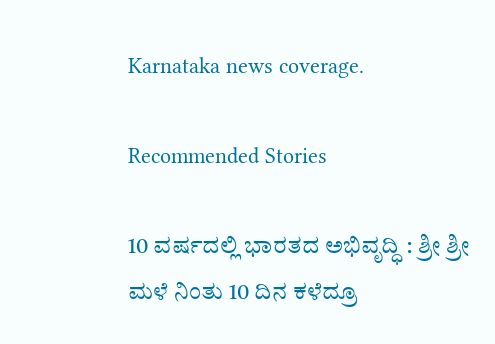Karnataka news coverage.

Recommended Stories

10 ವರ್ಷದಲ್ಲಿ ಭಾರತದ ಅಭಿವೃದ್ಧಿ : ಶ್ರೀ ಶ್ರೀ
ಮಳೆ ನಿಂತು 10 ದಿನ ಕಳೆದ್ರೂ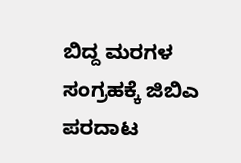ಬಿದ್ದ ಮರಗಳ ಸಂಗ್ರಹಕ್ಕೆ ಜಿಬಿಎ ಪರದಾಟ